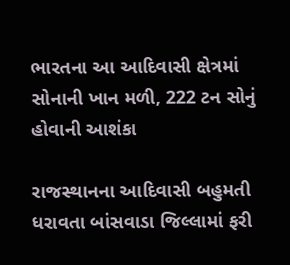ભારતના આ આદિવાસી ક્ષેત્રમાં સોનાની ખાન મળી, 222 ટન સોનું હોવાની આશંકા

રાજસ્થાનના આદિવાસી બહુમતી ધરાવતા બાંસવાડા જિલ્લામાં ફરી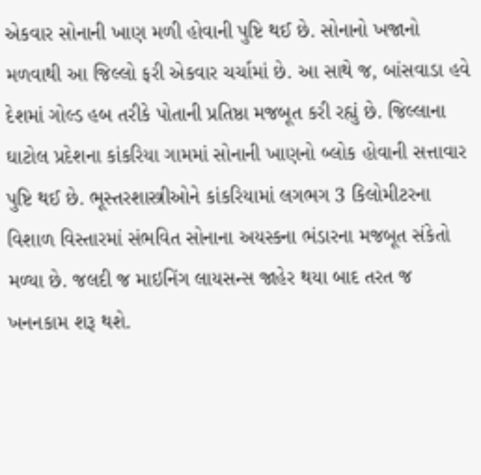એકવાર સોનાની ખાણ મળી હોવાની પુષ્ટિ થઈ છે. સોનાનો ખજાનો મળવાથી આ જિલ્લો ફરી એકવાર ચર્ચામાં છે. આ સાથે જ, બાંસવાડા હવે દેશમાં ગોલ્ડ હબ તરીકે પોતાની પ્રતિષ્ઠા મજબૂત કરી રહ્યું છે. જિલ્લાના ઘાટોલ પ્રદેશના કાંકરિયા ગામમાં સોનાની ખાણનો બ્લોક હોવાની સત્તાવાર પુષ્ટિ થઈ છે. ભૂસ્તરશાસ્ત્રીઓને કાંકરિયામાં લગભગ 3 કિલોમીટરના વિશાળ વિસ્તારમાં સંભવિત સોનાના અયસ્કના ભંડારના મજબૂત સંકેતો મળ્યા છે. જલદી જ માઇનિંગ લાયસન્સ જાહેર થયા બાદ તરત જ ખનનકામ શરૂ થશે.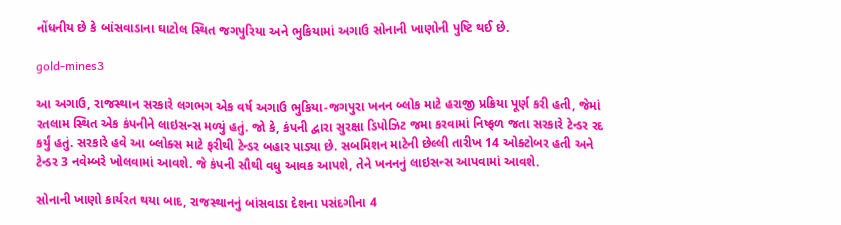નોંધનીય છે કે બાંસવાડાના ઘાટોલ સ્થિત જગપુરિયા અને ભુકિયામાં અગાઉ સોનાની ખાણોની પુષ્ટિ થઈ છે.

gold-mines3

આ અગાઉ, રાજસ્થાન સરકારે લગભગ એક વર્ષ અગાઉ ભુકિયા-જગપુરા ખનન બ્લોક માટે હરાજી પ્રક્રિયા પૂર્ણ કરી હતી, જેમાં રતલામ સ્થિત એક કંપનીને લાઇસન્સ મળ્યું હતું. જો કે, કંપની દ્વારા સુરક્ષા ડિપોઝિટ જમા કરવામાં નિષ્ફળ જતા સરકારે ટેન્ડર રદ કર્યું હતું. સરકારે હવે આ બ્લોક્સ માટે ફરીથી ટેન્ડર બહાર પાડ્યા છે. સબમિશન માટેની છેલ્લી તારીખ 14 ઓક્ટોબર હતી અને ટેન્ડર 3 નવેમ્બરે ખોલવામાં આવશે. જે કંપની સૌથી વધુ આવક આપશે, તેને ખનનનું લાઇસન્સ આપવામાં આવશે.

સોનાની ખાણો કાર્યરત થયા બાદ, રાજસ્થાનનું બાંસવાડા દેશના પસંદગીના 4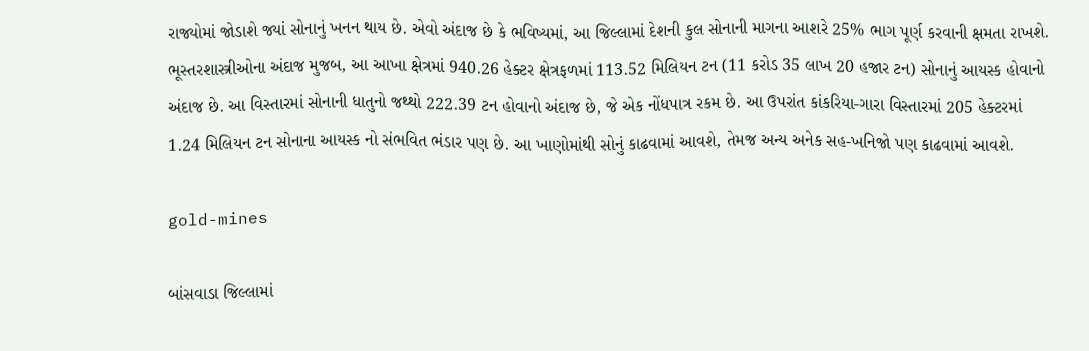રાજ્યોમાં જોડાશે જ્યાં સોનાનું ખનન થાય છે. એવો અંદાજ છે કે ભવિષ્યમાં, આ જિલ્લામાં દેશની કુલ સોનાની માગના આશરે 25% ભાગ પૂર્ણ કરવાની ક્ષમતા રાખશે. ભૂસ્તરશાસ્ત્રીઓના અંદાજ મુજબ, આ આખા ક્ષેત્રમાં 940.26 હેક્ટર ક્ષેત્રફળમાં 113.52 મિલિયન ટન (11 કરોડ 35 લાખ 20 હજાર ટન) સોનાનું આયસ્ક હોવાનો અંદાજ છે. આ વિસ્તારમાં સોનાની ધાતુનો જથ્થો 222.39 ટન હોવાનો અંદાજ છે, જે એક નોંધપાત્ર રકમ છે. આ ઉપરાંત કાંકરિયા-ગારા વિસ્તારમાં 205 હેક્ટરમાં 1.24 મિલિયન ટન સોનાના આયસ્ક નો સંભવિત ભંડાર પણ છે. આ ખાણોમાંથી સોનું કાઢવામાં આવશે, તેમજ અન્ય અનેક સહ-ખનિજો પણ કાઢવામાં આવશે.

gold-mines

બાંસવાડા જિલ્લામાં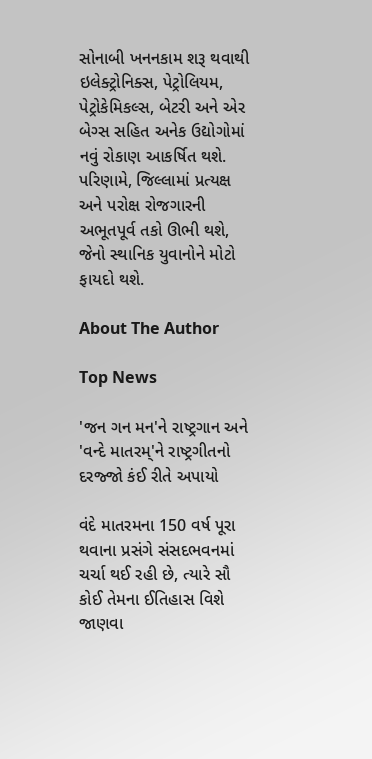સોનાબી ખનનકામ શરૂ થવાથી ઇલેક્ટ્રોનિક્સ, પેટ્રોલિયમ, પેટ્રોકેમિકલ્સ, બેટરી અને એર બેગ્સ સહિત અનેક ઉદ્યોગોમાં નવું રોકાણ આકર્ષિત થશે. પરિણામે, જિલ્લામાં પ્રત્યક્ષ અને પરોક્ષ રોજગારની અભૂતપૂર્વ તકો ઊભી થશે, જેનો સ્થાનિક યુવાનોને મોટો ફાયદો થશે.

About The Author

Top News

'જન ગન મન'ને રાષ્ટ્રગાન અને 'વન્દે માતરમ્'ને રાષ્ટ્રગીતનો દરજ્જો કંઈ રીતે અપાયો

વંદે માતરમના 150 વર્ષ પૂરા થવાના પ્રસંગે સંસદભવનમાં ચર્ચા થઈ રહી છે, ત્યારે સૌ કોઈ તેમના ઈતિહાસ વિશે જાણવા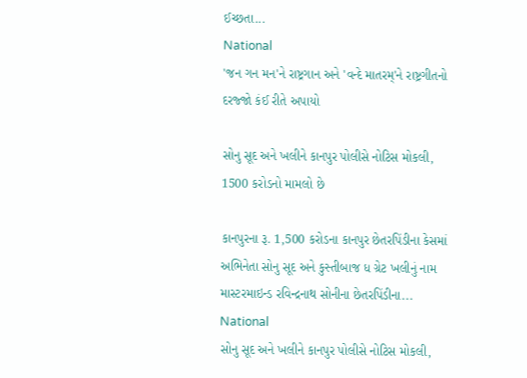ઈચ્છતા...
National
'જન ગન મન'ને રાષ્ટ્રગાન અને 'વન્દે માતરમ્'ને રાષ્ટ્રગીતનો દરજ્જો કંઈ રીતે અપાયો

સોનુ સૂદ અને ખલીને કાનપુર પોલીસે નોટિસ મોકલી, 1500 કરોડનો મામલો છે

કાનપુરના રૂ. 1,500 કરોડના કાનપુર છેતરપિંડીના કેસમાં અભિનેતા સોનુ સૂદ અને કુસ્તીબાજ ધ ગ્રેટ ખલીનું નામ માસ્ટરમાઇન્ડ રવિન્દ્રનાથ સોનીના છેતરપિંડીના...
National
સોનુ સૂદ અને ખલીને કાનપુર પોલીસે નોટિસ મોકલી,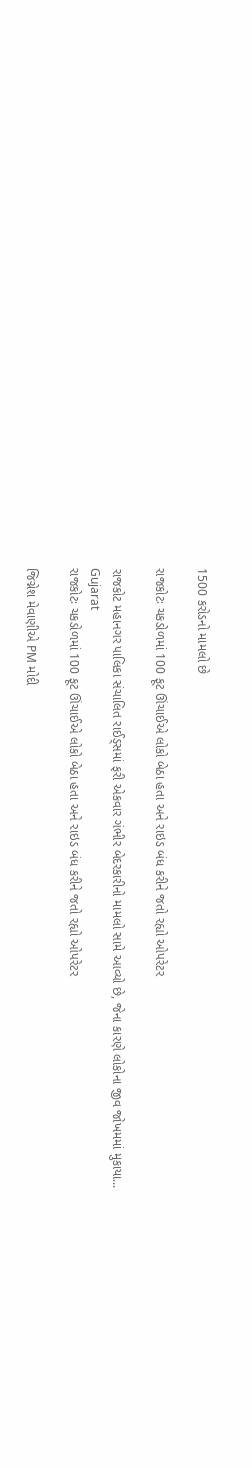1500 કરોડનો મામલો છે

રાજકોટઃ ચકડોળમાં 100 ફૂટ ઊંચાઈએ લોકો બેઠા હતા અને રાઇડ બંધ કરીને જતો રહ્યો ઓપરેટર

રાજકોટ મહાનગર પાલિકા સંચાલિત રાઈડ્સમાં ફરી એકવાર ગંભીર બેદરકારીનો મામલો સામે આવ્યો છે, જેના કારણે લોકોના જીવ જોખમમાં મુકાયા...
Gujarat
રાજકોટઃ ચકડોળમાં 100 ફૂટ ઊંચાઈએ લોકો બેઠા હતા અને રાઇડ બંધ કરીને જતો રહ્યો ઓપરેટર

જિગ્નેશ મેવાણીએ PM મોદી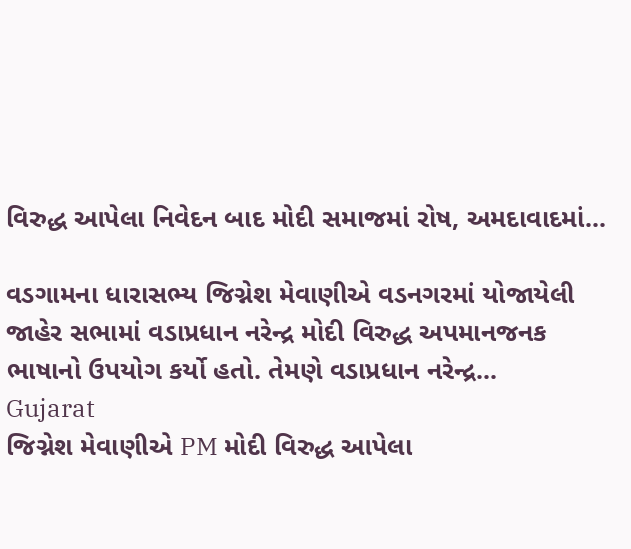વિરુદ્ધ આપેલા નિવેદન બાદ મોદી સમાજમાં રોષ, અમદાવાદમાં...

વડગામના ધારાસભ્ય જિગ્નેશ મેવાણીએ વડનગરમાં યોજાયેલી જાહેર સભામાં વડાપ્રધાન નરેન્દ્ર મોદી વિરુદ્ધ અપમાનજનક ભાષાનો ઉપયોગ કર્યો હતો. તેમણે વડાપ્રધાન નરેન્દ્ર...
Gujarat
જિગ્નેશ મેવાણીએ PM મોદી વિરુદ્ધ આપેલા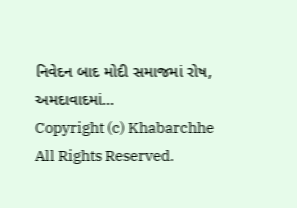નિવેદન બાદ મોદી સમાજમાં રોષ, અમદાવાદમાં...
Copyright (c) Khabarchhe All Rights Reserved.